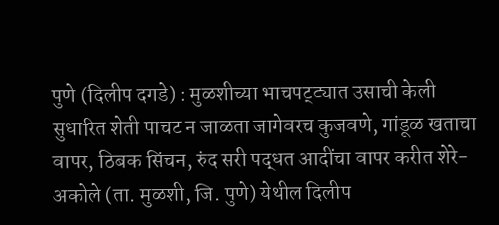पुणे (दिलीप दगडे) : मुळशीच्या भाचपट्ट्यात उसाची केली सुधारित शेती पाचट न जाळता जागेवरच कुजवणे, गांडूळ खताचा वापर, ठिबक सिंचन, रुंद सरी पद्धत आदींचा वापर करीत शेरे-अकोले (ता. मुळशी, जि. पुणे) येथील दिलीप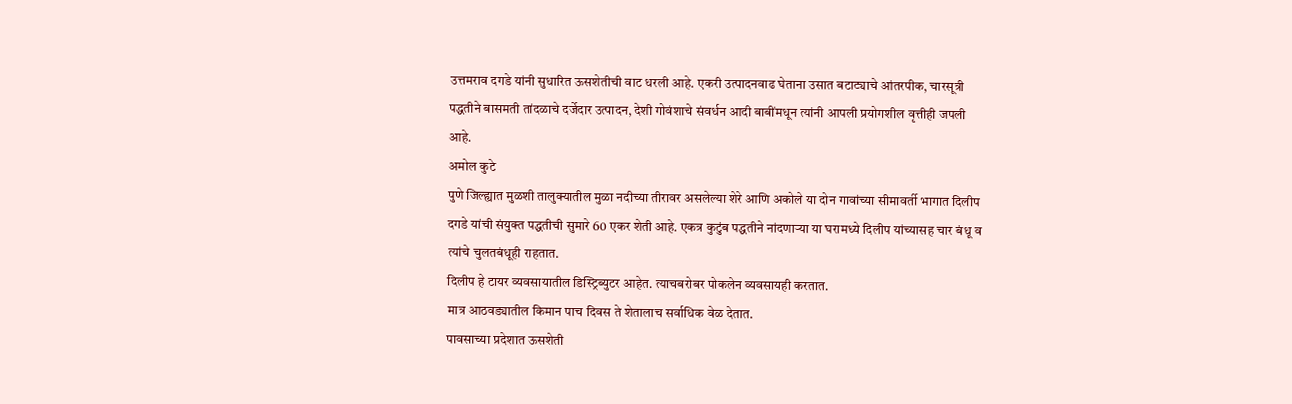उत्तमराव दगडे यांनी सुधारित ऊसशेतीची वाट धरली आहे. एकरी उत्पादनवाढ घेताना उसात बटाट्याचे आंतरपीक, चारसूत्री पद्धतीने बासमती तांदळाचे दर्जेदार उत्पादन, देशी गोवंशाचे संवर्धन आदी बाबींमधून त्यांनी आपली प्रयोगशील वृत्तीही जपली आहे.
अमोल कुटे
पुणे जिल्ह्यात मुळशी तालुक्यातील मुळा नदीच्या तीरावर असलेल्या शेरे आणि अकोले या दोन गावांच्या सीमावर्ती भागात दिलीप दगडे यांची संयुक्त पद्धतीची सुमारे 60 एकर शेती आहे. एकत्र कुटुंब पद्धतीने नांदणाऱ्या या घरामध्ये दिलीप यांच्यासह चार बंधू व त्यांचे चुलतबंधूही राहतात.
दिलीप हे टायर व्यवसायातील डिस्ट्रिब्युटर आहेत. त्याचबरोबर पोकलेन व्यवसायही करतात.
मात्र आठवड्यातील किमान पाच दिवस ते शेतालाच सर्वाधिक वेळ देतात.
पावसाच्या प्रदेशात ऊसशेती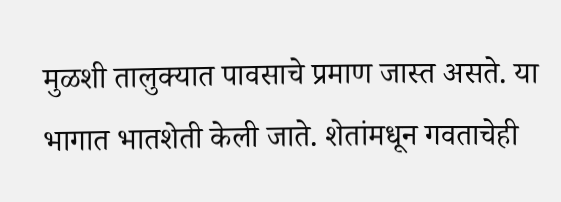मुळशी तालुक्यात पावसाचे प्रमाण जास्त असते. या भागात भातशेती केली जाते. शेतांमधून गवताचेही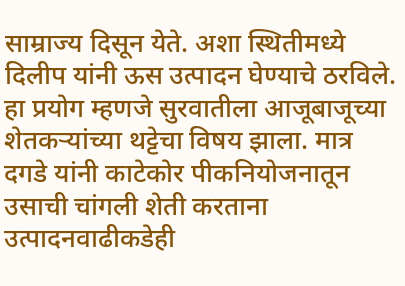साम्राज्य दिसून येते. अशा स्थितीमध्ये दिलीप यांनी ऊस उत्पादन घेण्याचे ठरविले. हा प्रयोग म्हणजे सुरवातीला आजूबाजूच्या शेतकऱ्यांच्या थट्टेचा विषय झाला. मात्र दगडे यांनी काटेकोर पीकनियोजनातून उसाची चांगली शेती करताना उत्पादनवाढीकडेही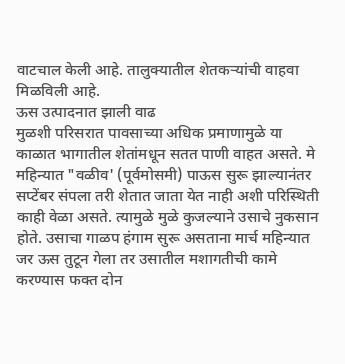वाटचाल केली आहे. तालुक्यातील शेतकऱ्यांची वाहवा मिळविली आहे.
ऊस उत्पादनात झाली वाढ
मुळशी परिसरात पावसाच्या अधिक प्रमाणामुळे या काळात भागातील शेतांमधून सतत पाणी वाहत असते. मे महिन्यात "वळीव' (पूर्वमोसमी) पाऊस सुरू झाल्यानंतर सप्टेंबर संपला तरी शेतात जाता येत नाही अशी परिस्थिती काही वेळा असते. त्यामुळे मुळे कुजल्याने उसाचे नुकसान होते. उसाचा गाळप हंगाम सुरू असताना मार्च महिन्यात जर ऊस तुटून गेला तर उसातील मशागतीची कामे करण्यास फक्त दोन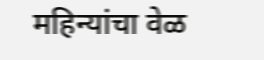महिन्यांचा वेळ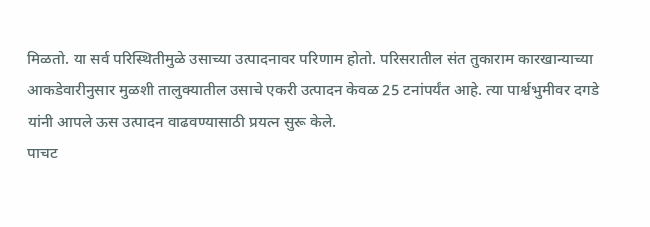मिळतो. या सर्व परिस्थितीमुळे उसाच्या उत्पादनावर परिणाम होतो. परिसरातील संत तुकाराम कारखान्याच्या आकडेवारीनुसार मुळशी तालुक्यातील उसाचे एकरी उत्पादन केवळ 25 टनांपर्यंत आहे. त्या पार्श्वभुमीवर दगडे यांनी आपले ऊस उत्पादन वाढवण्यासाठी प्रयत्न सुरू केले.
पाचट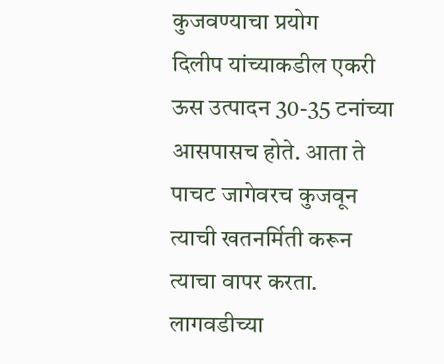कुजवण्याचा प्रयोग
दिलीप यांच्याकडील एकरी ऊस उत्पादन 30-35 टनांच्या आसपासच होते. आता ते पाचट जागेवरच कुजवून त्याची खतनर्मिती करून त्याचा वापर करता. लागवडीच्या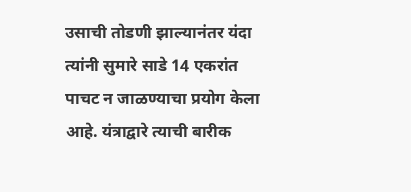उसाची तोडणी झाल्यानंतर यंदा त्यांनी सुमारे साडे 14 एकरांत पाचट न जाळण्याचा प्रयोग केला आहे. यंत्राद्वारे त्याची बारीक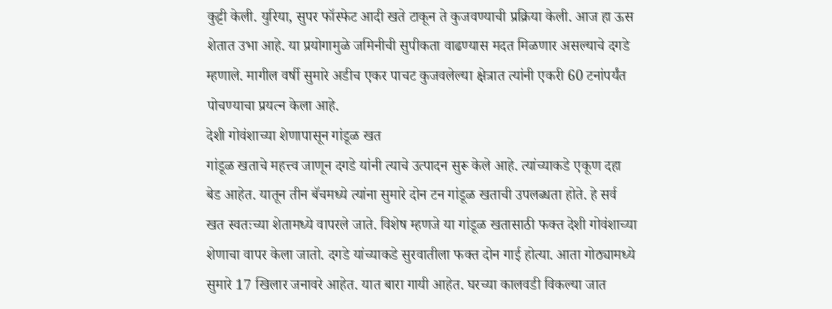कुट्टी केली. युरिया, सुपर फॉस्फेट आदी खते टाकून ते कुजवण्याची प्रक्रिया केली. आज हा ऊस शेतात उभा आहे. या प्रयोगामुळे जमिनीची सुपीकता वाढण्यास मदत मिळणार असल्याचे दगडे म्हणाले. मागील वर्षी सुमारे अडीच एकर पाचट कुजवलेल्या क्षेत्रात त्यांनी एकरी 60 टनांपर्यंत पोचण्याचा प्रयत्न केला आहे.
देशी गोवंशाच्या शेणापासून गांडूळ खत
गांडूळ खताचे महत्त्व जाणून दगडे यांनी त्याचे उत्पादन सुरू केले आहे. त्यांच्याकडे एकूण दहा बेड आहेत. यातून तीन बॅचमध्ये त्यांना सुमारे दोन टन गांडूळ खताची उपलब्धता होते. हे सर्व खत स्वतःच्या शेतामध्ये वापरले जाते. विशेष म्हणजे या गांडूळ खतासाठी फक्त देशी गोवंशाच्या शेणाचा वापर केला जातो. दगडे यांच्याकडे सुरवातीला फक्त दोन गाई होत्या. आता गोठ्यामध्ये सुमारे 17 खिलार जनावरे आहेत. यात बारा गायी आहेत. घरच्या कालवडी विकल्या जात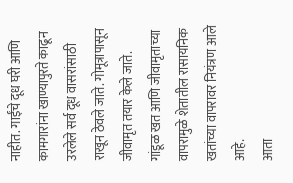नाहीत. गाईंचे दूध घरी आणि कामगारांना खाण्यापुरते काढून उरलेले सर्व दूध वासरांसाठी राखून ठेवले जाते. गोमूत्रापासून जीवामृत तयार केले जाते. गांडूळ खत आणि जीवामृताच्या वापरामुळे शेतातील रासायनिक खतांच्या वापरावर नियंत्रण आले आहे.
आता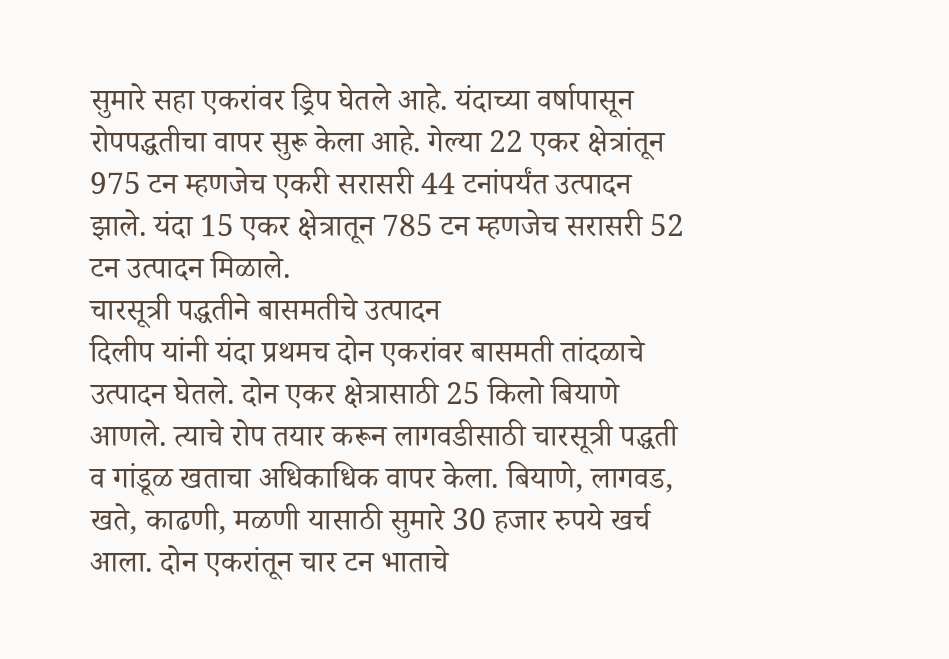सुमारे सहा एकरांवर ड्रिप घेतले आहे. यंदाच्या वर्षापासून रोपपद्धतीचा वापर सुरू केला आहे. गेल्या 22 एकर क्षेत्रांतून 975 टन म्हणजेच एकरी सरासरी 44 टनांपर्यंत उत्पादन झाले. यंदा 15 एकर क्षेत्रातून 785 टन म्हणजेच सरासरी 52 टन उत्पादन मिळाले.
चारसूत्री पद्धतीने बासमतीचे उत्पादन
दिलीप यांनी यंदा प्रथमच दोन एकरांवर बासमती तांदळाचे उत्पादन घेतले. दोन एकर क्षेत्रासाठी 25 किलो बियाणे आणले. त्याचे रोप तयार करून लागवडीसाठी चारसूत्री पद्धती व गांडूळ खताचा अधिकाधिक वापर केला. बियाणे, लागवड, खते, काढणी, मळणी यासाठी सुमारे 30 हजार रुपये खर्च आला. दोन एकरांतून चार टन भाताचे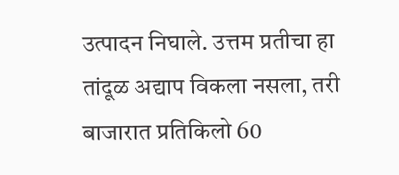उत्पादन निघाले. उत्तम प्रतीचा हा तांदूळ अद्याप विकला नसला, तरी बाजारात प्रतिकिलो 60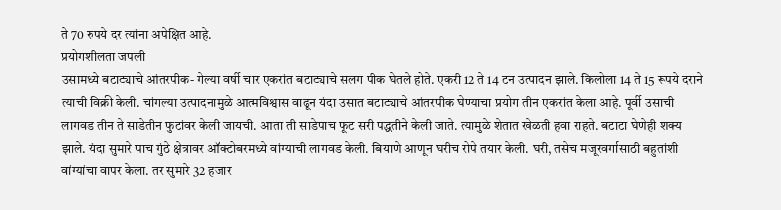ते 70 रुपये दर त्यांना अपेक्षित आहे.
प्रयोगशीलता जपली
उसामध्ये बटाट्याचे आंतरपीक- गेल्या वर्षी चार एकरांत बटाट्याचे सलग पीक घेतले होते. एकरी 12 ते 14 टन उत्पादन झाले. किलोला 14 ते 15 रूपये दराने त्याची विक्री केली. चांगल्या उत्पादनामुळे आत्मविश्वास वाढून यंदा उसात बटाट्याचे आंतरपीक घेण्याचा प्रयोग तीन एकरांत केला आहे. पूर्वी उसाची लागवड तीन ते साडेतीन फुटांवर केली जायची. आता ती साडेपाच फूट सरी पद्धतीने केली जाते. त्यामुळे शेतात खेळती हवा राहते. बटाटा घेणेही शक्य झाले. यंदा सुमारे पाच गुंठे क्षेत्रावर ऑक्टोबरमध्ये वांग्याची लागवड केली. बियाणे आणून घरीच रोपे तयार केली. घरी, तसेच मजूरवर्गासाठी बहुतांशी वांग्यांचा वापर केला. तर सुमारे 32 हजार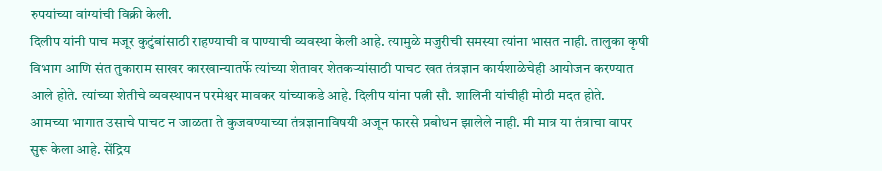रुपयांच्या वांग्यांची विक्री केली.
दिलीप यांनी पाच मजूर कुटुंबांसाठी राहण्याची व पाण्याची व्यवस्था केली आहे. त्यामुळे मजुरीची समस्या त्यांना भासत नाही. तालुका कृषी विभाग आणि संत तुकाराम साखर कारखान्यातर्फे त्यांच्या शेतावर शेतकऱ्यांसाठी पाचट खत तंत्रज्ञान कार्यशाळेचेही आयोजन करण्यात आले होते. त्यांच्या शेतीचे व्यवस्थापन परमेश्वर मावकर यांच्याकडे आहे. दिलीप यांना पत्नी सौ. शालिनी यांचीही मोठी मदत होते.
आमच्या भागात उसाचे पाचट न जाळता ते कुजवण्याच्या तंत्रज्ञानाविषयी अजून फारसे प्रबोधन झालेले नाही. मी मात्र या तंत्राचा वापर सुरू केला आहे. सेंद्रिय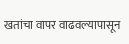खतांचा वापर वाढवल्यापासून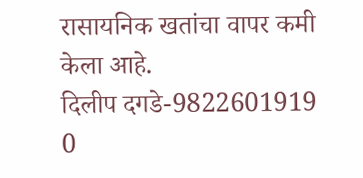रासायनिक खतांचा वापर कमी केला आहे.
दिलीप दगडे-9822601919
0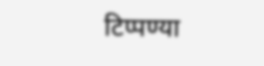टिप्पण्या